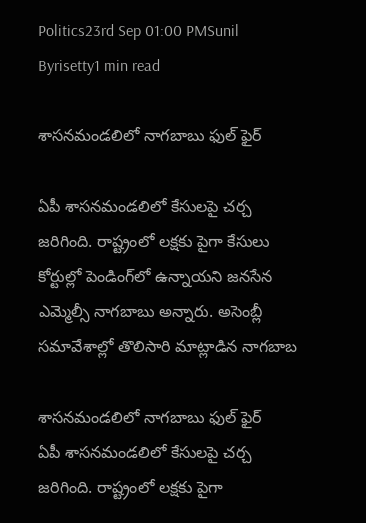Politics23rd Sep 01:00 PMSunil Byrisetty1 min read

శాసనమండలిలో నాగబాబు ఫుల్ ఫైర్

ఏపీ శాసనమండలిలో కేసులపై చర్చ జరిగింది. రాష్ట్రంలో లక్షకు పైగా కేసులు కోర్టుల్లో పెండింగ్‌లో ఉన్నాయని జనసేన ఎమ్మెల్సీ నాగబాబు అన్నారు. అసెంబ్లీ సమావేశాల్లో తొలిసారి మాట్లాడిన నాగబాబ

శాసనమండలిలో నాగబాబు ఫుల్ ఫైర్
ఏపీ శాసనమండలిలో కేసులపై చర్చ జరిగింది. రాష్ట్రంలో లక్షకు పైగా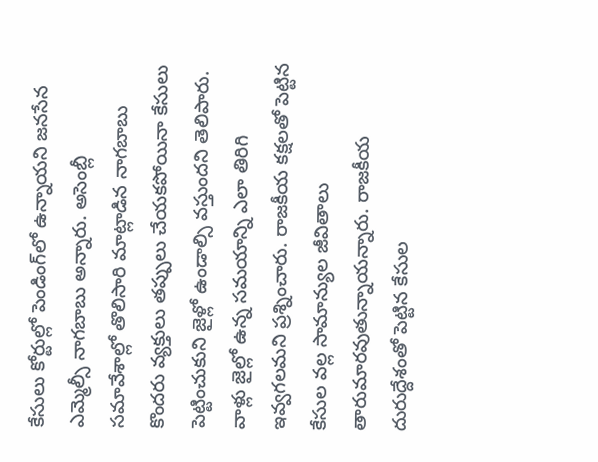కేసులు కోర్టుల్లో పెండింగ్‌లో ఉన్నాయని జనసేన ఎమ్మెల్సీ నాగబాబు అన్నారు. అసెంబ్లీ సమావేశాల్లో తొలిసారి మాట్లాడిన నాగబాబు కొందరు వ్యక్తులు తప్పులు చేయకపోయినా కేసులు పెట్టించుకుని జైళ్లో ఉండాల్సి వస్తుందని తెలిపారు. వాళ్లు జైల్లో ఉన్న సమయాన్ని ఎలా తిరిగి ఇవ్వగలమని ప్రశ్నించారు. రాజకీయ కక్షలతో పెట్టిన కేసుల వల్ల సామాన్యుల జీవితాలు తారుమారవుతున్నాయన్నారు. రాజకీయ దురుద్దేశంతో పెట్టిన కేసుల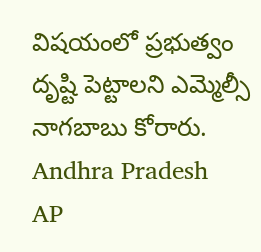విషయంలో ప్రభుత్వం దృష్టి పెట్టాలని ఎమ్మెల్సీ నాగబాబు కోరారు.
Andhra Pradesh
AP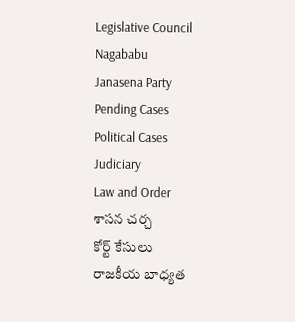Legislative Council
Nagababu
Janasena Party
Pending Cases
Political Cases
Judiciary
Law and Order
శాసన చర్చ
కోర్ట్ కేసులు
రాజకీయ బాధ్యత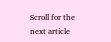Scroll for the next article